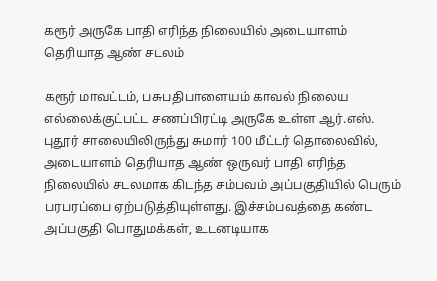கரூர் அருகே பாதி எரிந்த நிலையில் அடையாளம் தெரியாத ஆண் சடலம்

கரூர் மாவட்டம், பசுபதிபாளையம் காவல் நிலைய எல்லைக்குட்பட்ட சணப்பிரட்டி அருகே உள்ள ஆர்.எஸ். புதூர் சாலையிலிருந்து சுமார் 100 மீட்டர் தொலைவில், அடையாளம் தெரியாத ஆண் ஒருவர் பாதி எரிந்த நிலையில் சடலமாக கிடந்த சம்பவம் அப்பகுதியில் பெரும் பரபரப்பை ஏற்படுத்தியுள்ளது. இச்சம்பவத்தை கண்ட அப்பகுதி பொதுமக்கள், உடனடியாக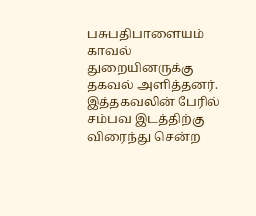பசுபதிபாளையம் காவல் துறையினருக்கு தகவல் அளித்தனர். இத்தகவலின் பேரில் சம்பவ இடத்திற்கு விரைந்து சென்ற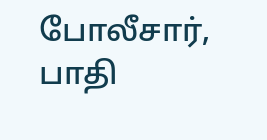போலீசார், பாதி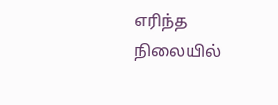எரிந்த நிலையில்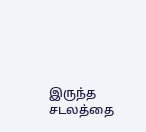இருந்த சடலத்தை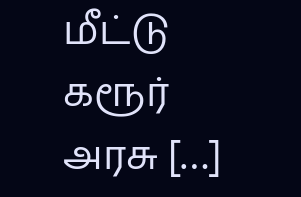மீட்டு கரூர் அரசு […]